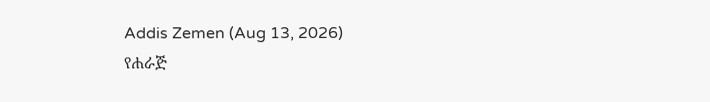Addis Zemen (Aug 13, 2026)
የሐራጅ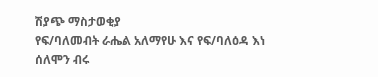ሽያጭ ማስታወቂያ
የፍ/ባለመብት ራሔል አለማየሁ እና የፍ/ባለዕዳ እነ ሰለሞን ብሩ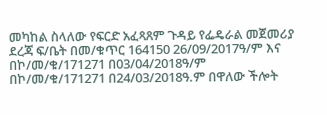መካከል ስላለው የፍርድ አፈጻጸም ጉዳይ የፌዴራል መጀመሪያ ደረጃ ፍ/ቤት በመ/ቁጥር 164150 26/09/2017ዓ/ም እና በኮ/መ/ቁ/171271 በ03/04/2018ዓ/ም በኮ/መ/ቁ/171271 በ24/03/2018ዓ.ም በዋለው ችሎት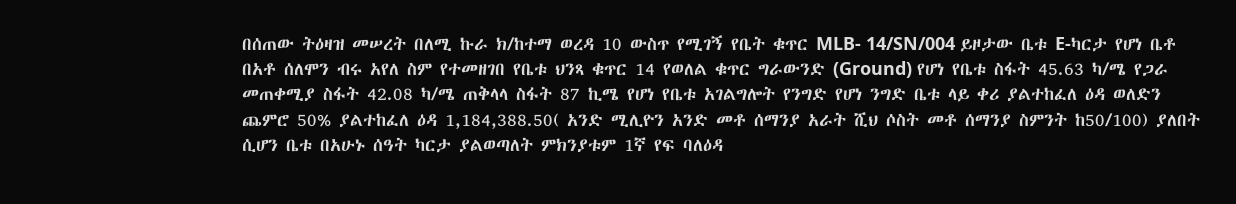በሰጠው ትዕዛዝ መሠረት በለሚ ኩራ ክ/ከተማ ወረዳ 10 ውስጥ የሚገኝ የቤት ቁጥር MLB- 14/SN/004 ይዞታው ቤቱ E-ካርታ የሆነ ቤቶ በአቶ ሰለሞን ብሩ አየለ ስም የተመዘገበ የቤቱ ህንጻ ቁጥር 14 የወለል ቁጥር ግራውንድ (Ground) የሆነ የቤቱ ስፋት 45.63 ካ/ሜ የጋራ መጠቀሚያ ስፋት 42.08 ካ/ሜ ጠቅላላ ስፋት 87 ኪሜ የሆነ የቤቱ አገልግሎት የንግድ የሆነ ንግድ ቤቱ ላይ ቀሪ ያልተከፈለ ዕዳ ወለድን ጨምሮ 50% ያልተከፈለ ዕዳ 1,184,388.50( አንድ ሚሊዮን አንድ መቶ ሰማንያ አራት ሺህ ሶስት መቶ ሰማንያ ስምንት ከ50/100) ያለበት ሲሆን ቤቱ በአሁኑ ሰዓት ካርታ ያልወጣለት ምክንያቱም 1ኛ የፍ ባለዕዳ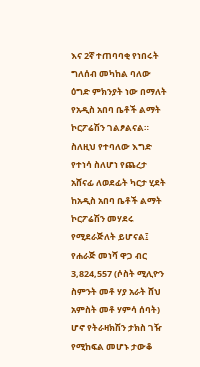እና 2ኛ ተጠባባቂ የነበሩት ግለሰብ መካከል ባለው ዕግድ ምክንያት ነው በማለት የአዲስ አበባ ቤቶች ልማት ኮርፖሬሽን ገልፆልናል። ስለዚህ የተባለው እግድ የተነሳ ስለሆነ የጨረታ አሸናፊ ለወደፊት ካርታ ሂደት ከአዲስ አበባ ቤቶች ልማት ኮርፖሬሽን መሃደሩ የሚደራጅለት ይሆናል፤ የሐራጅ መነሻ ዋጋ ብር 3,824,557 (ሶስት ሚሊዮን ስምንት መቶ ሃያ አራት ሸህ አምስት መቶ ሃምሳ ሰባት) ሆኖ የትራዛክሽን ታክስ ገዥ የሚከፍል መሆኑ ታውቆ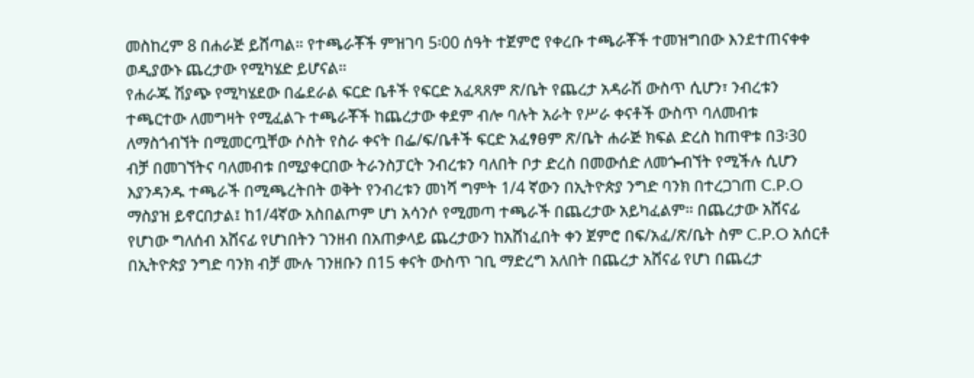መስከረም 8 በሐራጅ ይሸጣል። የተጫራቾች ምዝገባ 5፡00 ሰዓት ተጀምሮ የቀረቡ ተጫራቾች ተመዝግበው እንደተጠናቀቀ ወዲያውኑ ጨረታው የሚካሄድ ይሆናል።
የሐራጁ ሽያጭ የሚካሄደው በፌደራል ፍርድ ቤቶች የፍርድ አፈጻጸም ጽ/ቤት የጨረታ አዳራሽ ውስጥ ሲሆን፣ ንብረቱን ተጫርተው ለመግዛት የሚፈልጉ ተጫራቾች ከጨረታው ቀደም ብሎ ባሉት አራት የሥራ ቀናቶች ውስጥ ባለመብቱ ለማስጎብኘት በሚመርጧቸው ሶስት የስራ ቀናት በፌ/ፍ/ቤቶች ፍርድ አፈፃፀም ጽ/ቤት ሐራጅ ክፍል ድረስ ከጠዋቱ በ3፡30 ብቻ በመገኘትና ባለመብቱ በሚያቀርበው ትራንስፓርት ንብረቱን ባለበት ቦታ ድረስ በመውሰድ ለመጐብኘት የሚችሉ ሲሆን እያንዳንዱ ተጫራች በሚጫረትበት ወቅት የንብረቱን መነሻ ግምት 1/4 ኛውን በኢትዮጵያ ንግድ ባንክ በተረጋገጠ C.P.O ማስያዝ ይኖርበታል፤ ከ1/4ኛው አስበልጦም ሆነ አሳንሶ የሚመጣ ተጫራች በጨረታው አይካፈልም። በጨረታው አሸናፊ የሆነው ግለሰብ አሸናፊ የሆነበትን ገንዘብ በአጠቃላይ ጨረታውን ከአሸነፈበት ቀን ጀምሮ በፍ/አፈ/ጽ/ቤት ስም C.P.O አሰርቶ በኢትዮጵያ ንግድ ባንክ ብቻ ሙሉ ገንዘቡን በ15 ቀናት ውስጥ ገቢ ማድረግ አለበት በጨረታ አሸናፊ የሆነ በጨረታ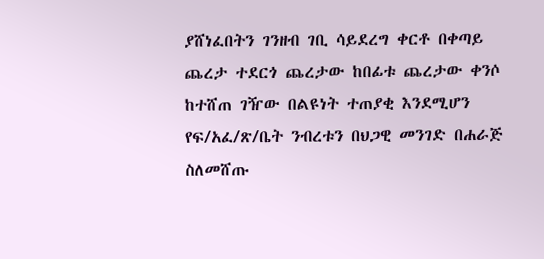ያሸነፈበትን ገንዘብ ገቢ ሳይደረግ ቀርቶ በቀጣይ ጨረታ ተደርጎ ጨረታው ከበፊቱ ጨረታው ቀንሶ ከተሸጠ ገዥው በልዩነት ተጠያቂ እንደሚሆን የፍ/አፈ/ጽ/ቤት ንብረቱን በህጋዊ መንገድ በሐራጅ ስለመሸጡ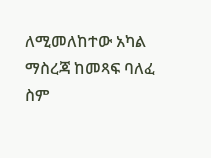ለሚመለከተው አካል ማስረጃ ከመጻፍ ባለፈ ስም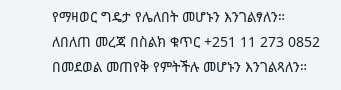የማዛወር ግዴታ የሌለበት መሆኑን እንገልፃለን።
ለበለጠ መረጃ በስልክ ቁጥር +251 11 273 0852 በመደወል መጠየቅ የምትችሉ መሆኑን እንገልጻለን።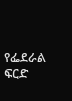የፌደራል ፍርድ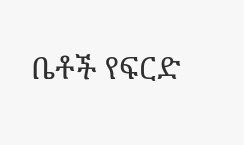ቤቶች የፍርድ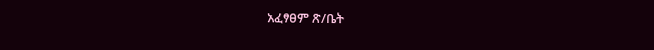አፈፃፀም ጽ/ቤት